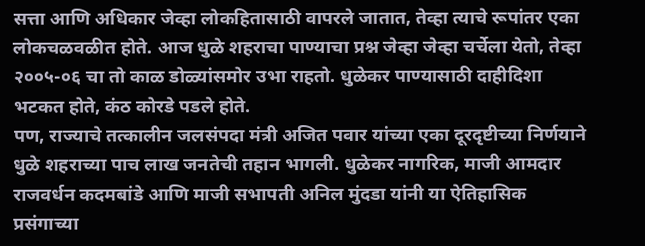सत्ता आणि अधिकार जेव्हा लोकहितासाठी वापरले जातात, तेव्हा त्याचे रूपांतर एका लोकचळवळीत होते. आज धुळे शहराचा पाण्याचा प्रश्न जेव्हा जेव्हा चर्चेला येतो, तेव्हा २००५-०६ चा तो काळ डोळ्यांसमोर उभा राहतो. धुळेकर पाण्यासाठी दाहीदिशा भटकत होते, कंठ कोरडे पडले होते.
पण, राज्याचे तत्कालीन जलसंपदा मंत्री अजित पवार यांच्या एका दूरदृष्टीच्या निर्णयाने धुळे शहराच्या पाच लाख जनतेची तहान भागली. धुळेकर नागरिक, माजी आमदार राजवर्धन कदमबांडे आणि माजी सभापती अनिल मुंदडा यांनी या ऐतिहासिक प्रसंगाच्या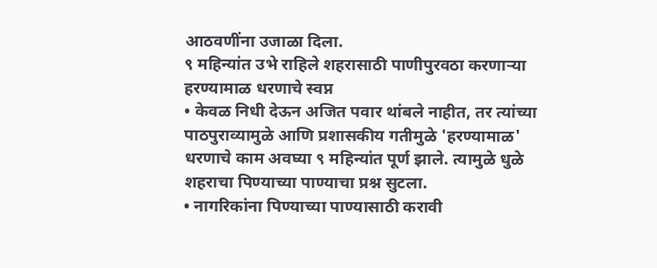आठवणींना उजाळा दिला.
९ महिन्यांत उभे राहिले शहरासाठी पाणीपुरवठा करणाऱ्या हरण्यामाळ धरणाचे स्वप्न
• केवळ निधी देऊन अजित पवार थांबले नाहीत, तर त्यांच्या पाठपुराव्यामुळे आणि प्रशासकीय गतीमुळे 'हरण्यामाळ' धरणाचे काम अवघ्या ९ महिन्यांत पूर्ण झाले. त्यामुळे धुळे शहराचा पिण्याच्या पाण्याचा प्रश्न सुटला.
• नागरिकांना पिण्याच्या पाण्यासाठी करावी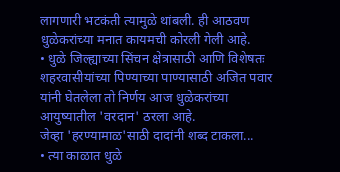लागणारी भटकंती त्यामुळे थांबली. ही आठवण धुळेकरांच्या मनात कायमची कोरली गेली आहे.
• धुळे जिल्ह्याच्या सिंचन क्षेत्रासाठी आणि विशेषतः शहरवासीयांच्या पिण्याच्या पाण्यासाठी अजित पवार यांनी घेतलेला तो निर्णय आज धुळेकरांच्या आयुष्यातील 'वरदान' ठरला आहे.
जेव्हा 'हरण्यामाळ'साठी दादांनी शब्द टाकला...
• त्या काळात धुळे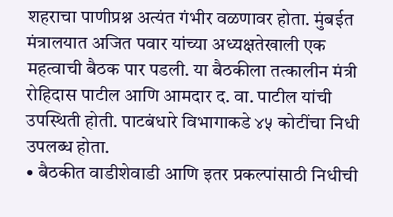शहराचा पाणीप्रश्न अत्यंत गंभीर वळणावर होता. मुंबईत मंत्रालयात अजित पवार यांच्या अध्यक्षतेखाली एक महत्वाची बैठक पार पडली. या बैठकीला तत्कालीन मंत्री रोहिदास पाटील आणि आमदार द. वा. पाटील यांची उपस्थिती होती. पाटबंधारे विभागाकडे ४५ कोटींचा निधी उपलब्ध होता.
• बैठकीत वाडीशेवाडी आणि इतर प्रकल्पांसाठी निधीची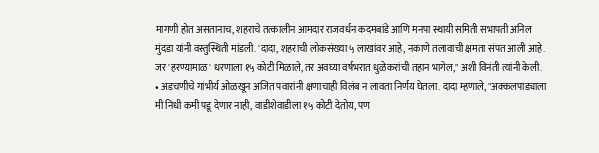मागणी होत असतानाच, शहराचे तत्कालीन आमदार राजवर्धन कदमबांडे आणि मनपा स्थायी समिती सभापती अनिल मुंदडा यांनी वस्तुस्थिती मांडली. 'दादा, शहराची लोकसंख्या ५ लाखांवर आहे, नकाणे तलावाची क्षमता संपत आली आहे. जर 'हरण्यामाळ' धरणाला १५ कोटी मिळाले, तर अवघ्या वर्षभरात धुळेकरांची तहान भागेल," अशी विनंती त्यांनी केली.
• अडचणीचे गांभीर्य ओळखून अजित पवारांनी क्षणाचाही विलंब न लावता निर्णय घेतला. दादा म्हणाले, "अक्कलपाड्याला मी निधी कमी पडू देणार नाही, वाडीशेवाडीला १५ कोटी देतोय, पण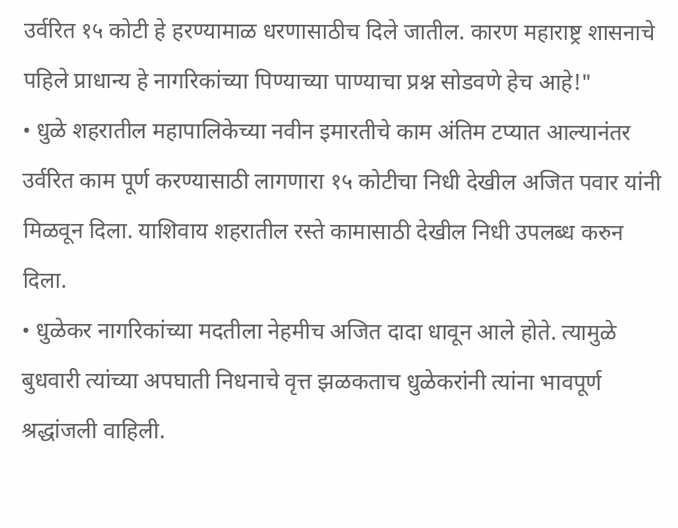उर्वरित १५ कोटी हे हरण्यामाळ धरणासाठीच दिले जातील. कारण महाराष्ट्र शासनाचे पहिले प्राधान्य हे नागरिकांच्या पिण्याच्या पाण्याचा प्रश्न सोडवणे हेच आहे!"
• धुळे शहरातील महापालिकेच्या नवीन इमारतीचे काम अंतिम टप्यात आल्यानंतर उर्वरित काम पूर्ण करण्यासाठी लागणारा १५ कोटीचा निधी देखील अजित पवार यांनी मिळवून दिला. याशिवाय शहरातील रस्ते कामासाठी देखील निधी उपलब्ध करुन दिला.
• धुळेकर नागरिकांच्या मदतीला नेहमीच अजित दादा धावून आले होते. त्यामुळे बुधवारी त्यांच्या अपघाती निधनाचे वृत्त झळकताच धुळेकरांनी त्यांना भावपूर्ण श्रद्धांजली वाहिली.